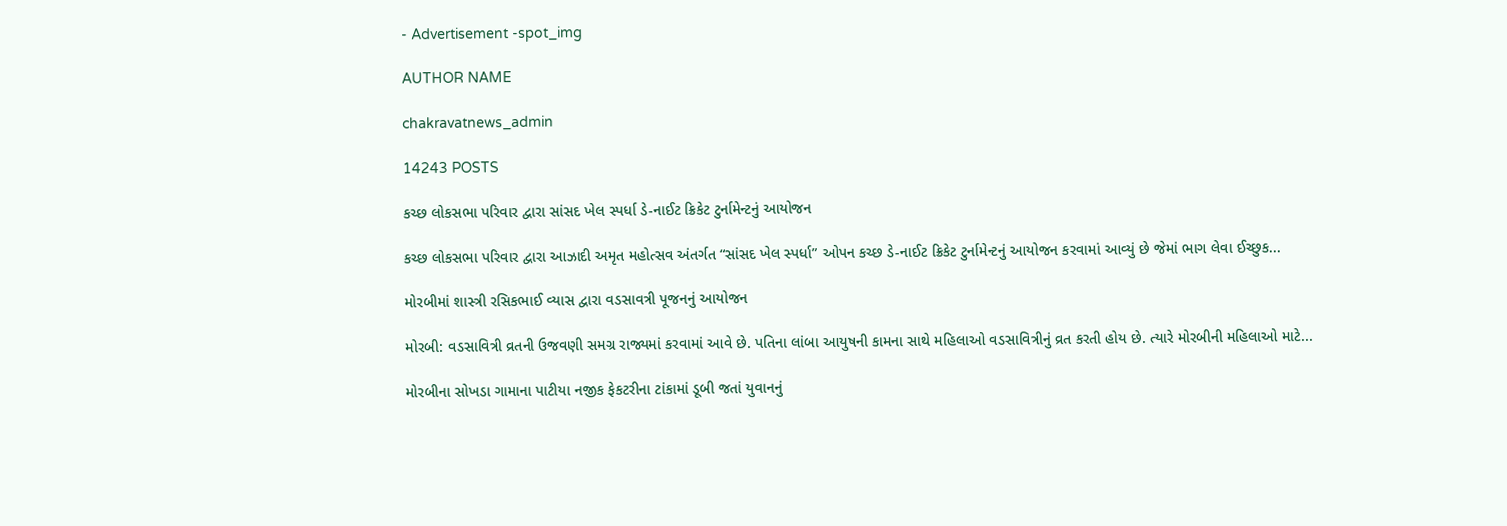- Advertisement -spot_img

AUTHOR NAME

chakravatnews_admin

14243 POSTS

કચ્છ લોકસભા પરિવાર દ્વારા સાંસદ ખેલ સ્પર્ધા ડે-નાઈટ ક્રિકેટ ટુર્નામેન્ટનું આયોજન

કચ્છ લોકસભા પરિવાર દ્વારા આઝાદી અમૃત મહોત્સવ અંતર્ગત “સાંસદ ખેલ સ્પર્ધા” ઓપન કચ્છ ડે-નાઈટ ક્રિકેટ ટુર્નામેન્ટનું આયોજન કરવામાં આવ્યું છે જેમાં ભાગ લેવા ઈચ્છુક...

મોરબીમાં શાસ્ત્રી રસિકભાઈ વ્યાસ દ્વારા વડસાવત્રી પૂજનનું આયોજન

મોરબી: વડસાવિત્રી વ્રતની ઉજવણી સમગ્ર રાજ્યમાં કરવામાં આવે છે. પતિના લાંબા આયુષની કામના સાથે મહિલાઓ વડસાવિત્રીનું વ્રત કરતી હોય છે. ત્યારે મોરબીની મહિલાઓ માટે...

મોરબીના સોખડા ગામાના પાટીયા નજીક ફેકટરીના ટાંકામાં ડૂબી જતાં યુવાનનું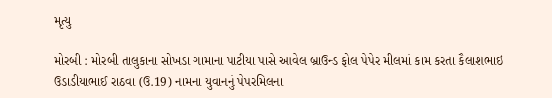મૃત્યુ

મોરબી : મોરબી તાલુકાના સોખડા ગામાના પાટીયા પાસે આવેલ બ્રાઉન્ડ ફોલ પેપેર મીલમાં કામ કરતા કૈલાશભાઇ ઉડાડીયાભાઈ રાઠવા (ઉ.19) નામના યુવાનનું પેપરમિલના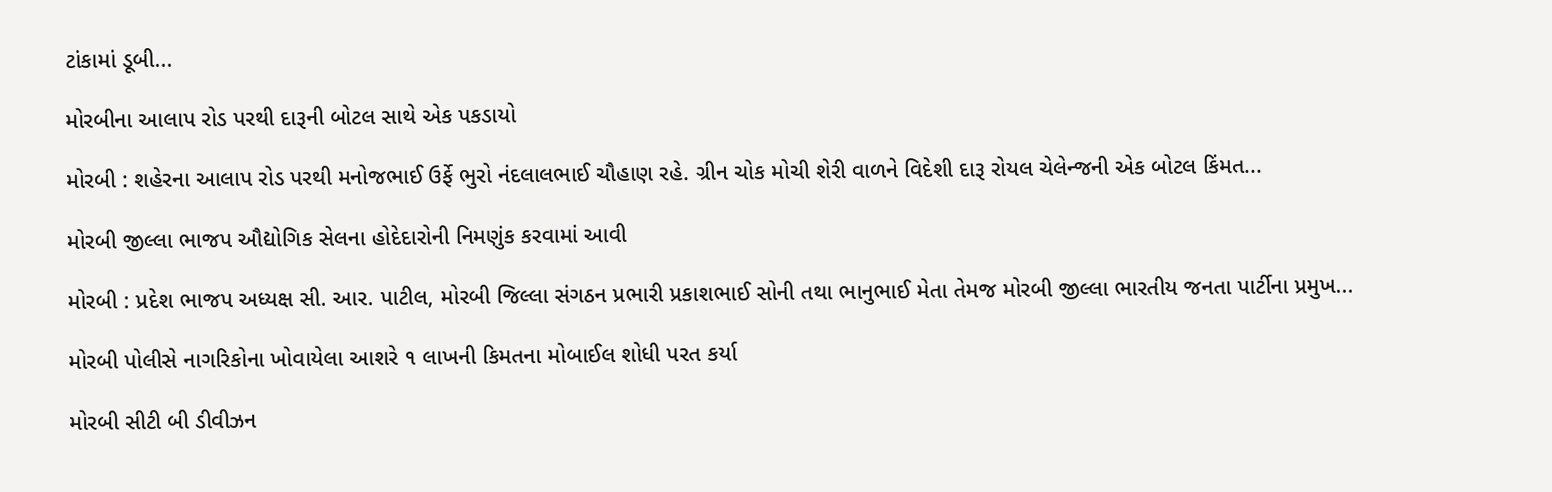ટાંકામાં ડૂબી...

મોરબીના આલાપ રોડ પરથી દારૂની બોટલ સાથે એક પકડાયો

મોરબી : શહેરના આલાપ રોડ પરથી મનોજભાઈ ઉર્ફે ભુરો નંદલાલભાઈ ચૌહાણ રહે. ગ્રીન ચોક મોચી શેરી વાળને વિદેશી દારૂ રોયલ ચેલેન્જની એક બોટલ કિંમત...

મોરબી જીલ્લા ભાજપ ઔદ્યોગિક સેલના હોદેદારોની નિમણુંક કરવામાં આવી

મોરબી : પ્રદેશ ભાજપ અધ્યક્ષ સી. આર. પાટીલ, મોરબી જિલ્લા સંગઠન પ્રભારી પ્રકાશભાઈ સોની તથા ભાનુભાઈ મેતા તેમજ મોરબી જીલ્લા ભારતીય જનતા પાર્ટીના પ્રમુખ...

મોરબી પોલીસે નાગરિકોના ખોવાયેલા આશરે ૧ લાખની કિમતના મોબાઈલ શોધી પરત કર્યા

મોરબી સીટી બી ડીવીઝન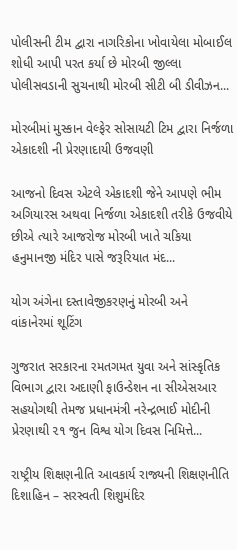પોલીસની ટીમ દ્વારા નાગરિકોના ખોવાયેલા મોબાઈલ શોધી આપી પરત કર્યા છે મોરબી જીલ્લા પોલીસવડાની સુચનાથી મોરબી સીટી બી ડીવીઝન...

મોરબીમાં મુસ્કાન વેલ્ફેર સોસાયટી ટિમ દ્વારા નિર્જળા એકાદશી ની પ્રેરણાદાયી ઉજવણી

આજનો દિવસ એટલે એકાદશી જેને આપણે ભીમ અગિયારસ અથવા નિર્જળા એકાદશી તરીકે ઉજવીયે છીએ ત્યારે આજરોજ મોરબી ખાતે ચકિયા હનુમાનજી મંદિર પાસે જરૂરિયાત મંદ...

યોગ અંગેના દસ્તાવેજીકરણનું મોરબી અને વાંકાનેરમાં શૂટિંગ

ગુજરાત સરકારના રમતગમત યુવા અને સાંસ્કૃતિક વિભાગ દ્વારા અદાણી ફાઉન્ડેશન ના સીએસઆર સહયોગથી તેમજ પ્રધાનમંત્રી નરેન્દ્રભાઈ મોદીની પ્રેરણાથી ૨૧ જુન વિશ્વ યોગ દિવસ નિમિત્તે...

રાષ્ટ્રીય શિક્ષણનીતિ આવકાર્ય રાજ્યની શિક્ષણનીતિ દિશાહિન – સરસ્વતી શિશુમંદિર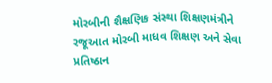મોરબીની શૈક્ષણિક સંસ્થા શિક્ષણમંત્રીને રજૂઆત મોરબી માધવ શિક્ષણ અને સેવા પ્રતિષ્ઠાન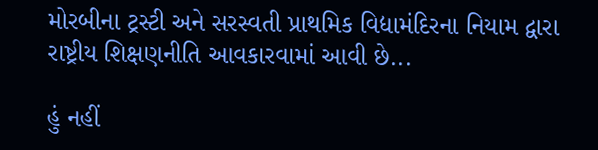મોરબીના ટ્રસ્ટી અને સરસ્વતી પ્રાથમિક વિદ્યામંદિરના નિયામ દ્વારા રાષ્ટ્રીય શિક્ષણનીતિ આવકારવામાં આવી છે...

હું નહીં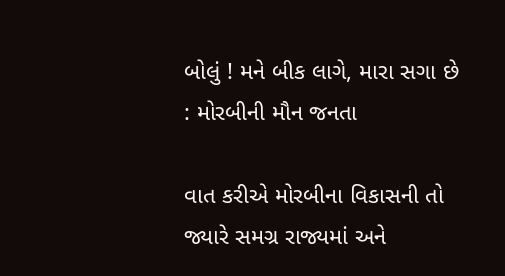બોલું ! મને બીક લાગે, મારા સગા છે : મોરબીની મૌન જનતા

વાત કરીએ મોરબીના વિકાસની તો જ્યારે સમગ્ર રાજ્યમાં અને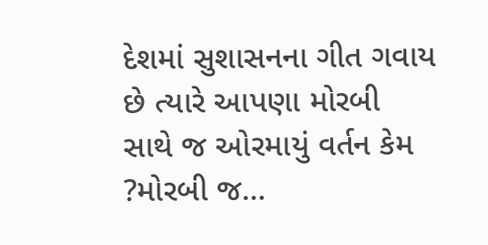દેશમાં સુશાસનના ગીત ગવાય છે ત્યારે આપણા મોરબી સાથે જ ઓરમાયું વર્તન કેમ ?મોરબી જ...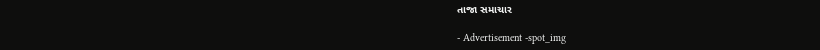તાજા સમાચાર

- Advertisement -spot_img